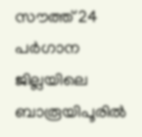സൗത്ത് 24 പര്‍ഗാന ജില്ലയിലെ ബാരൂയിപൂരില്‍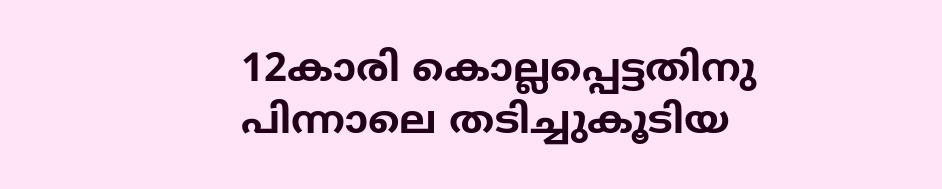12കാരി കൊല്ലപ്പെട്ടതിനു പിന്നാലെ തടിച്ചുകൂടിയ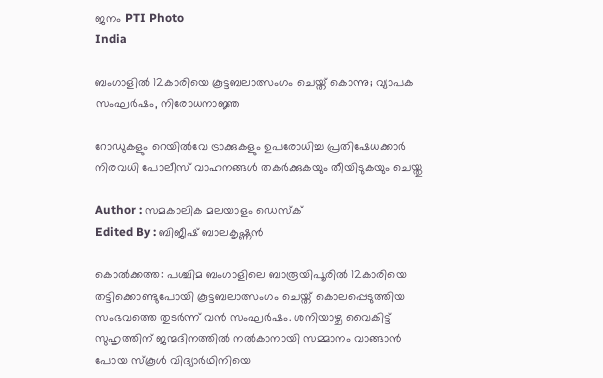ജനം PTI Photo
India

ബംഗാളില്‍ 12കാരിയെ കൂട്ടബലാത്സംഗം ചെയ്ത് കൊന്നു; വ്യാപക സംഘര്‍ഷം, നിരോധനാജ്ഞ

റോഡുകളും റെയില്‍വേ ട്രാക്കുകളും ഉപരോധിച്ച പ്രതിഷേധക്കാര്‍ നിരവധി പോലീസ് വാഹനങ്ങള്‍ തകര്‍ക്കുകയും തീയിടുകയും ചെയ്തു

Author : സമകാലിക മലയാളം ഡെസ്ക്
Edited By : ബിജീഷ് ബാലകൃഷ്ണൻ

കൊല്‍ക്കത്ത: പശ്ചിമ ബംഗാളിലെ ബാരൂയിപൂരില്‍ 12കാരിയെ തട്ടിക്കൊണ്ടുപോയി കൂട്ടബലാത്സംഗം ചെയ്ത് കൊലപ്പെടുത്തിയ സംഭവത്തെ തുടര്‍ന്ന് വന്‍ സംഘര്‍ഷം. ശനിയാഴ്ച വൈകിട്ട് സുഹൃത്തിന് ജന്മദിനത്തില്‍ നല്‍കാനായി സമ്മാനം വാങ്ങാന്‍ പോയ സ്‌കൂള്‍ വിദ്യാര്‍ഥിനിയെ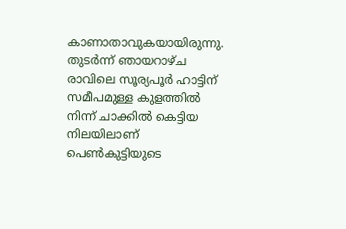കാണാതാവുകയായിരുന്നു. തുടര്‍ന്ന് ഞായറാഴ്ച രാവിലെ സൂര്യപൂര്‍ ഹാട്ടിന് സമീപമുള്ള കുളത്തില്‍ നിന്ന് ചാക്കില്‍ കെട്ടിയ നിലയിലാണ് പെണ്‍കുട്ടിയുടെ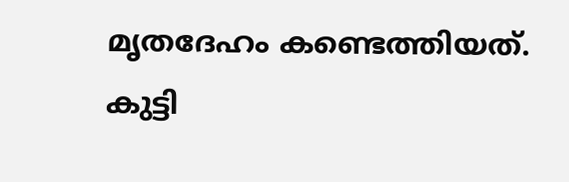മൃതദേഹം കണ്ടെത്തിയത്. കുട്ടി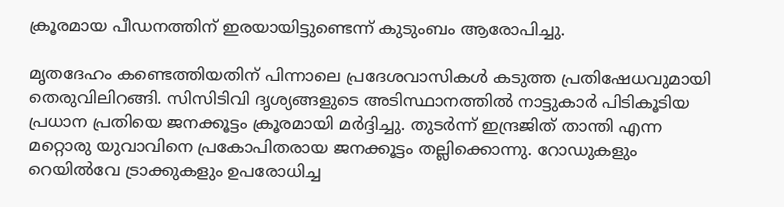ക്രൂരമായ പീഡനത്തിന് ഇരയായിട്ടുണ്ടെന്ന് കുടുംബം ആരോപിച്ചു.

മൃതദേഹം കണ്ടെത്തിയതിന് പിന്നാലെ പ്രദേശവാസികള്‍ കടുത്ത പ്രതിഷേധവുമായി തെരുവിലിറങ്ങി. സിസിടിവി ദൃശ്യങ്ങളുടെ അടിസ്ഥാനത്തില്‍ നാട്ടുകാര്‍ പിടികൂടിയ പ്രധാന പ്രതിയെ ജനക്കൂട്ടം ക്രൂരമായി മര്‍ദ്ദിച്ചു. തുടര്‍ന്ന് ഇന്ദ്രജിത് താന്തി എന്ന മറ്റൊരു യുവാവിനെ പ്രകോപിതരായ ജനക്കൂട്ടം തല്ലിക്കൊന്നു. റോഡുകളും റെയില്‍വേ ട്രാക്കുകളും ഉപരോധിച്ച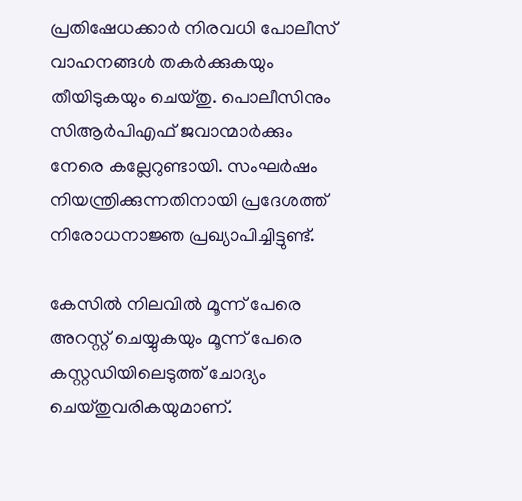പ്രതിഷേധക്കാര്‍ നിരവധി പോലീസ് വാഹനങ്ങള്‍ തകര്‍ക്കുകയും തീയിടുകയും ചെയ്തു. പൊലീസിനും സിആര്‍പിഎഫ് ജവാന്മാര്‍ക്കും നേരെ കല്ലേറുണ്ടായി. സംഘര്‍ഷം നിയന്ത്രിക്കുന്നതിനായി പ്രദേശത്ത് നിരോധനാജ്ഞ പ്രഖ്യാപിച്ചിട്ടുണ്ട്.

കേസില്‍ നിലവില്‍ മൂന്ന് പേരെ അറസ്റ്റ് ചെയ്യുകയും മൂന്ന് പേരെ കസ്റ്റഡിയിലെടുത്ത് ചോദ്യം ചെയ്തുവരികയുമാണ്.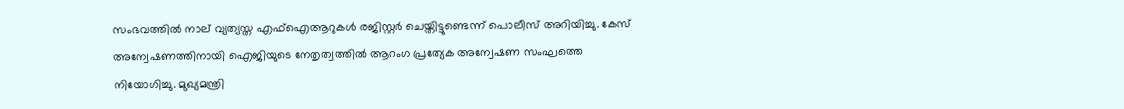സംഭവത്തില്‍ നാല് വ്യത്യസ്ത എഫ്‌ഐആറുകള്‍ രജിസ്റ്റര്‍ ചെയ്തിട്ടുണ്ടെന്ന് പൊലീസ് അറിയിച്ചു. കേസ് അന്വേഷണത്തിനായി ഐജിയുടെ നേതൃത്വത്തില്‍ ആറംഗ പ്രത്യേക അന്വേഷണ സംഘത്തെ നിയോഗിച്ചു. മുഖ്യമന്ത്രി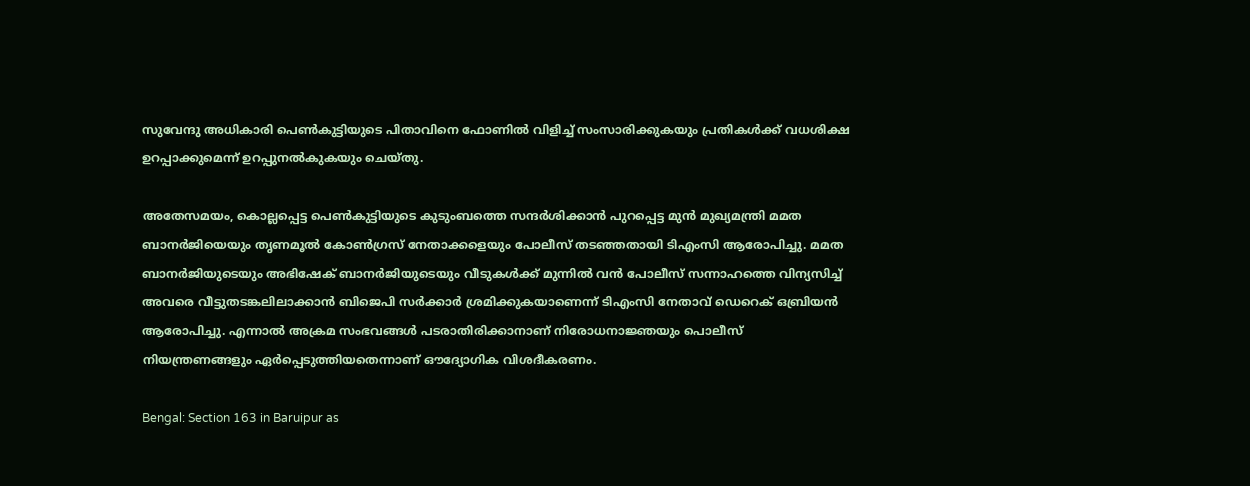സുവേന്ദു അധികാരി പെണ്‍കുട്ടിയുടെ പിതാവിനെ ഫോണില്‍ വിളിച്ച് സംസാരിക്കുകയും പ്രതികള്‍ക്ക് വധശിക്ഷ ഉറപ്പാക്കുമെന്ന് ഉറപ്പുനല്‍കുകയും ചെയ്തു.

അതേസമയം, കൊല്ലപ്പെട്ട പെണ്‍കുട്ടിയുടെ കുടുംബത്തെ സന്ദര്‍ശിക്കാന്‍ പുറപ്പെട്ട മുന്‍ മുഖ്യമന്ത്രി മമത ബാനര്‍ജിയെയും തൃണമൂല്‍ കോണ്‍ഗ്രസ് നേതാക്കളെയും പോലീസ് തടഞ്ഞതായി ടിഎംസി ആരോപിച്ചു. മമത ബാനര്‍ജിയുടെയും അഭിഷേക് ബാനര്‍ജിയുടെയും വീടുകള്‍ക്ക് മുന്നില്‍ വന്‍ പോലീസ് സന്നാഹത്തെ വിന്യസിച്ച് അവരെ വീട്ടുതടങ്കലിലാക്കാന്‍ ബിജെപി സര്‍ക്കാര്‍ ശ്രമിക്കുകയാണെന്ന് ടിഎംസി നേതാവ് ഡെറെക് ഒബ്രിയന്‍ ആരോപിച്ചു. എന്നാല്‍ അക്രമ സംഭവങ്ങള്‍ പടരാതിരിക്കാനാണ് നിരോധനാജ്ഞയും പൊലീസ് നിയന്ത്രണങ്ങളും ഏര്‍പ്പെടുത്തിയതെന്നാണ് ഔദ്യോഗിക വിശദീകരണം.

Bengal: Section 163 in Baruipur as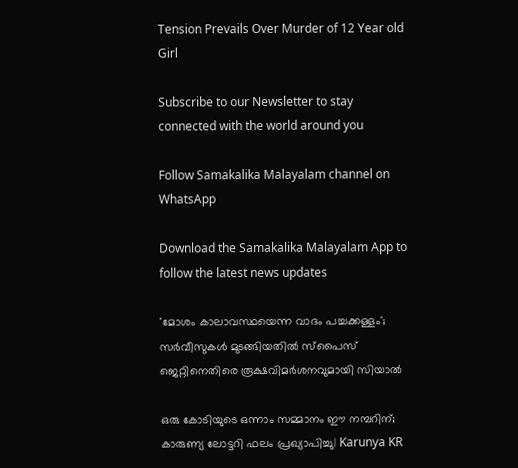Tension Prevails Over Murder of 12 Year old Girl

Subscribe to our Newsletter to stay connected with the world around you

Follow Samakalika Malayalam channel on WhatsApp

Download the Samakalika Malayalam App to follow the latest news updates

'മോശം കാലാവസ്ഥയെന്ന വാദം പച്ചക്കള്ളം'; സർവീസുകൾ മുടങ്ങിയതിൽ സ്പൈസ് ജെറ്റിനെതിരെ രൂക്ഷവിമർശനവുമായി സിയാൽ

ഒരു കോടിയുടെ ഒന്നാം സമ്മാനം ഈ നമ്പറിന്; കാരുണ്യ ലോട്ടറി ഫലം പ്രഖ്യാപിച്ചു| Karunya KR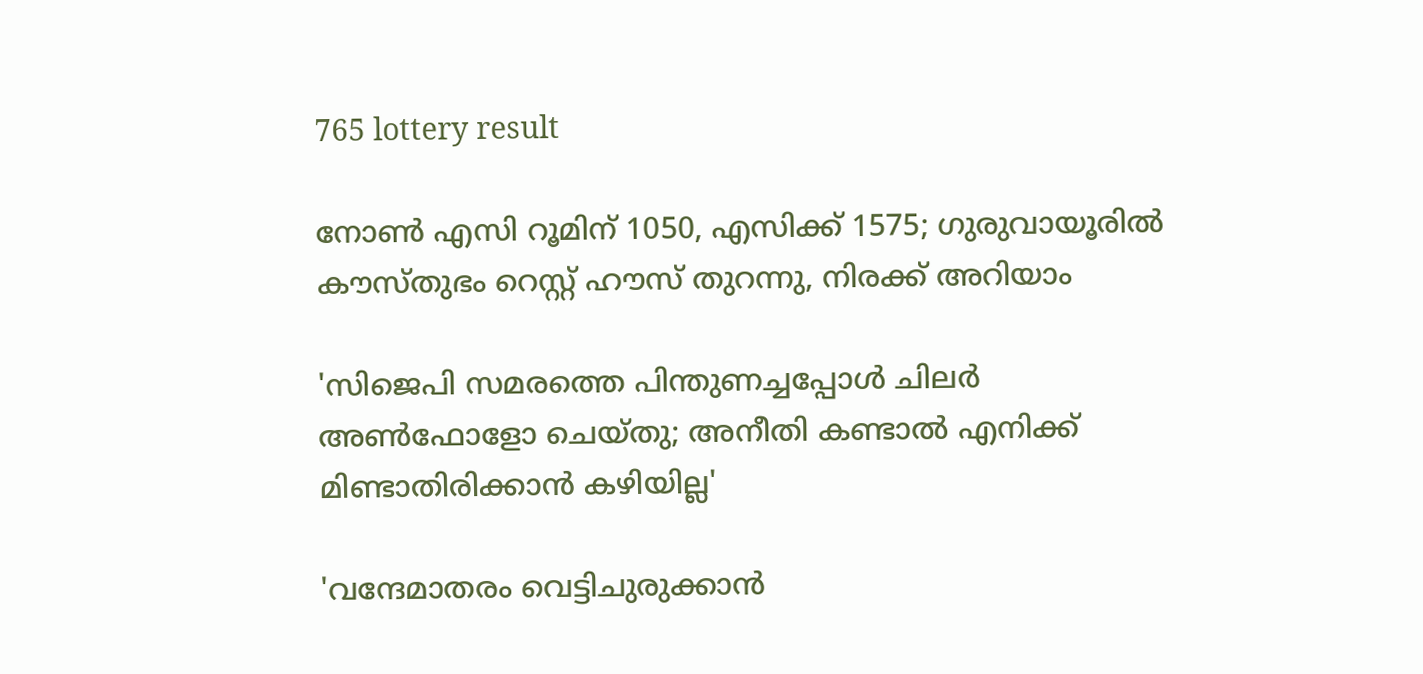765 lottery result

നോണ്‍ എസി റൂമിന് 1050, എസിക്ക് 1575; ഗുരുവായൂരില്‍ കൗസ്തുഭം റെസ്റ്റ് ഹൗസ് തുറന്നു, നിരക്ക് അറിയാം

'സിജെപി സമരത്തെ പിന്തുണച്ചപ്പോൾ ചിലർ‌ അൺഫോളോ ചെയ്തു; അനീതി കണ്ടാൽ എനിക്ക് മിണ്ടാതിരിക്കാൻ കഴിയില്ല'

'വന്ദേമാതരം വെട്ടിചുരുക്കാൻ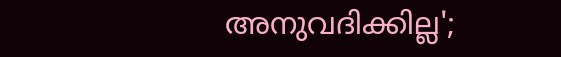അനുവദിക്കില്ല';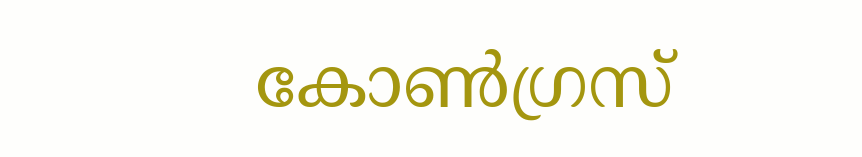കോൺഗ്രസ്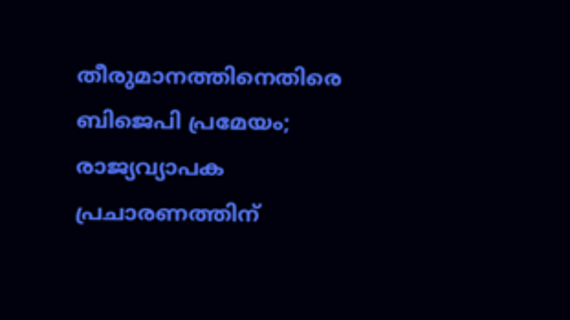തീരുമാനത്തിനെതിരെ ബിജെപി പ്രമേയം; രാജ്യവ്യാപക പ്രചാരണത്തിന്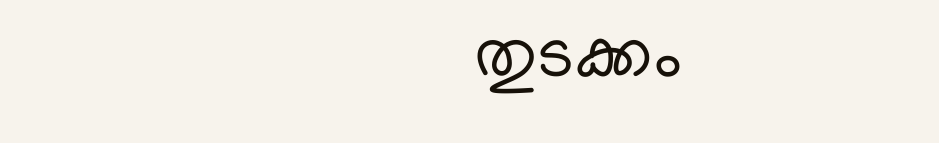തുടക്കം